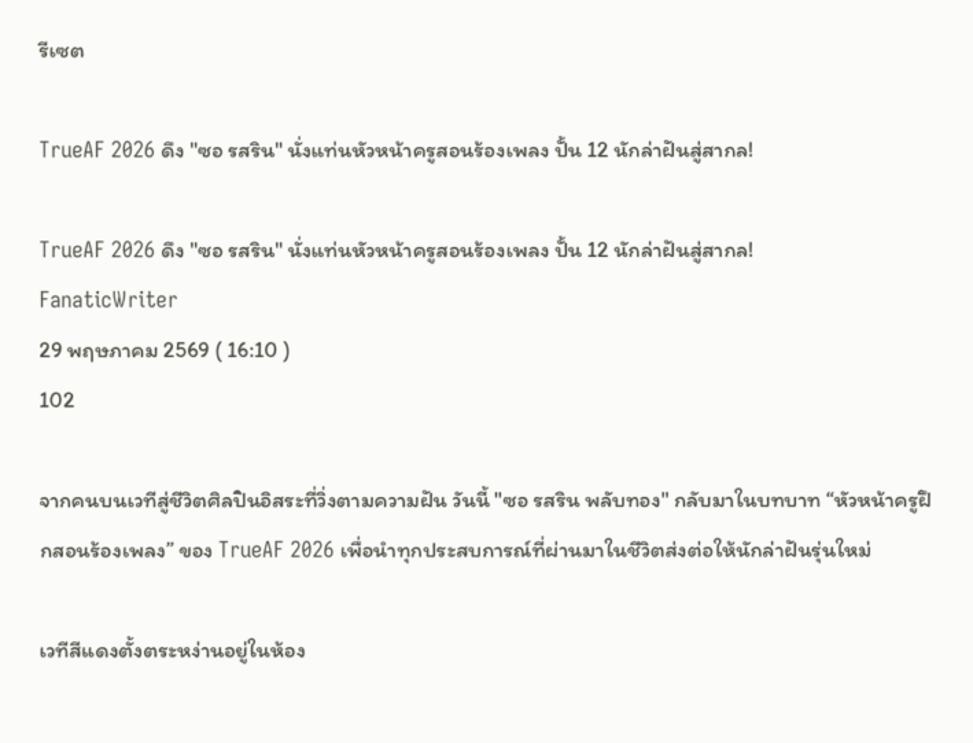รีเซต

TrueAF 2026 ดึง "ซอ รสริน" นั่งแท่นหัวหน้าครูสอนร้องเพลง ปั้น 12 นักล่าฝันสู่สากล!

TrueAF 2026 ดึง "ซอ รสริน" นั่งแท่นหัวหน้าครูสอนร้องเพลง ปั้น 12 นักล่าฝันสู่สากล!
FanaticWriter
29 พฤษภาคม 2569 ( 16:10 )
102

จากคนบนเวทีสู่ชีวิตศิลปินอิสระที่วิ่งตามความฝัน วันนี้ "ซอ รสริน พลับทอง" กลับมาในบทบาท “หัวหน้าครูฝึกสอนร้องเพลง” ของ TrueAF 2026 เพื่อนำทุกประสบการณ์ที่ผ่านมาในชีวิตส่งต่อให้นักล่าฝันรุ่นใหม่

เวทีสีแดงตั้งตระหง่านอยู่ในห้อง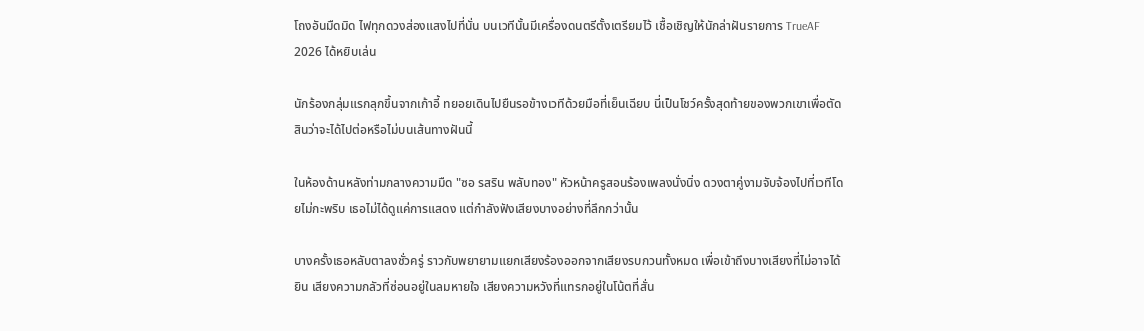โถงอันมืดมิด ไฟทุกดวงส่องแสงไปที่นั่น บนเวทีนั้นมีเครื่องดนตรีตั้งเตรียมไว้ เชื้อเชิญให้นักล่าฝันรายการ TrueAF 2026 ได้หยิบเล่น

นักร้องกลุ่มแรกลุกขึ้นจากเก้าอี้ ทยอยเดินไปยืนรอข้างเวทีด้วยมือที่เย็นเฉียบ นี่เป็นโชว์ครั้งสุดท้ายของพวกเขาเพื่อตัดสินว่าจะได้ไปต่อหรือไม่บนเส้นทางฝันนี้

ในห้องด้านหลังท่ามกลางความมืด "ซอ รสริน พลับทอง" หัวหน้าครูสอนร้องเพลงนั่งนิ่ง ดวงตาคู่งามจับจ้องไปที่เวทีโดยไม่กะพริบ เธอไม่ได้ดูแค่การแสดง แต่กำลังฟังเสียงบางอย่างที่ลึกกว่านั้น

บางครั้งเธอหลับตาลงชั่วครู่ ราวกับพยายามแยกเสียงร้องออกจากเสียงรบกวนทั้งหมด เพื่อเข้าถึงบางเสียงที่ไม่อาจได้ยิน เสียงความกลัวที่ซ่อนอยู่ในลมหายใจ เสียงความหวังที่แทรกอยู่ในโน้ตที่สั่น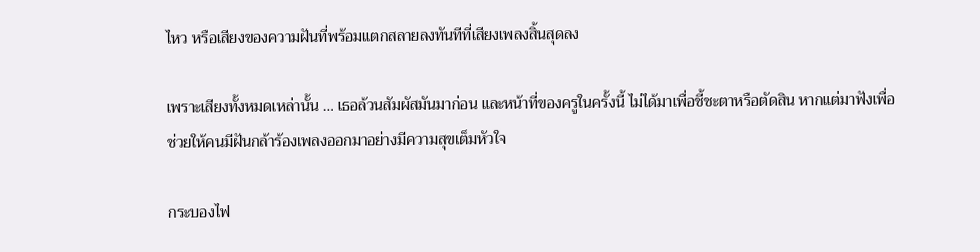ไหว หรือเสียงของความฝันที่พร้อมแตกสลายลงทันทีที่เสียงเพลงสิ้นสุดลง

เพราะเสียงทั้งหมดเหล่านั้น … เธอล้วนสัมผัสมันมาก่อน และหน้าที่ของครูในครั้งนี้ ไม่ได้มาเพื่อชี้ชะตาหรือตัดสิน หากแต่มาฟังเพื่อช่วยให้คนมีฝันกล้าร้องเพลงออกมาอย่างมีความสุขเต็มหัวใจ

กระบองไฟ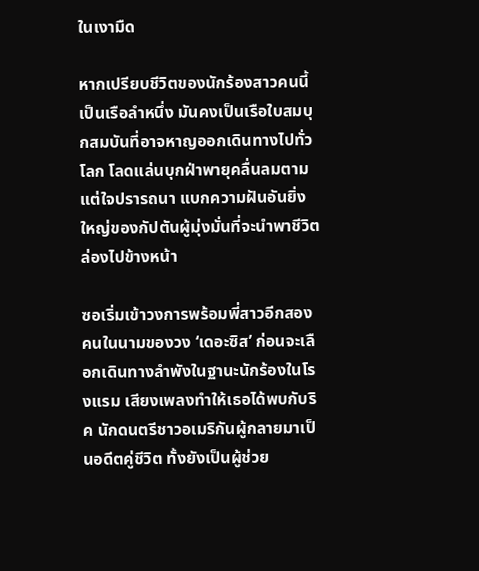ในเงามืด

หากเปรียบชีวิตของนักร้องสาวคนนี้เป็นเรือลำหนึ่ง มันคงเป็นเรือใบสมบุกสมบันที่อาจหาญออกเดินทางไปทั่วโลก โลดแล่นบุกฝ่าพายุคลื่นลมตามแต่ใจปรารถนา แบกความฝันอันยิ่งใหญ่ของกัปตันผู้มุ่งมั่นที่จะนำพาชีวิตล่องไปข้างหน้า

ซอเริ่มเข้าวงการพร้อมพี่สาวอีกสองคนในนามของวง ‘เดอะซิส’ ก่อนจะเลือกเดินทางลำพังในฐานะนักร้องในโรงแรม เสียงเพลงทำให้เธอได้พบกับริค นักดนตรีชาวอเมริกันผู้กลายมาเป็นอดีตคู่ชีวิต ทั้งยังเป็นผู้ช่วย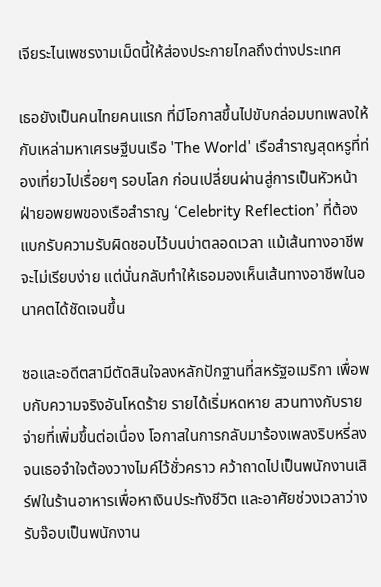เจียระไนเพชรงามเม็ดนี้ให้ส่องประกายไกลถึงต่างประเทศ

เธอยังเป็นคนไทยคนแรก ที่มีโอกาสขึ้นไปขับกล่อมบทเพลงให้กับเหล่ามหาเศรษฐีบนเรือ 'The World' เรือสำราญสุดหรูที่ท่องเที่ยวไปเรื่อยๆ รอบโลก ก่อนเปลี่ยนผ่านสู่การเป็นหัวหน้าฝ่ายอพยพของเรือสำราญ ‘Celebrity Reflection’ ที่ต้องแบกรับความรับผิดชอบไว้บนบ่าตลอดเวลา แม้เส้นทางอาชีพจะไม่เรียบง่าย แต่นั่นกลับทำให้เธอมองเห็นเส้นทางอาชีพในอนาคตได้ชัดเจนขึ้น

ซอและอดีตสามีตัดสินใจลงหลักปักฐานที่สหรัฐอเมริกา เพื่อพบกับความจริงอันโหดร้าย รายได้เริ่มหดหาย สวนทางกับรายจ่ายที่เพิ่มขึ้นต่อเนื่อง โอกาสในการกลับมาร้องเพลงริบหรี่ลง จนเธอจำใจต้องวางไมค์ไว้ชั่วคราว คว้าถาดไปเป็นพนักงานเสิร์ฟในร้านอาหารเพื่อหาเงินประทังชีวิต และอาศัยช่วงเวลาว่างรับจ๊อบเป็นพนักงาน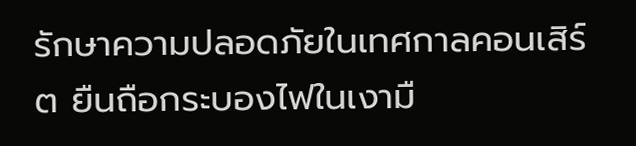รักษาความปลอดภัยในเทศกาลคอนเสิร์ต ยืนถือกระบองไฟในเงามื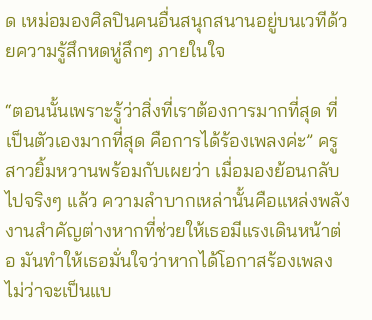ด เหม่อมองศิลปินคนอื่นสนุกสนานอยู่บนเวทีด้วยความรู้สึกหดหู่ลึกๆ ภายในใจ

“ตอนนั้นเพราะรู้ว่าสิ่งที่เราต้องการมากที่สุด ที่เป็นตัวเองมากที่สุด คือการได้ร้องเพลงค่ะ” ครูสาวยิ้มหวานพร้อมกับเผยว่า เมื่อมองย้อนกลับไปจริงๆ แล้ว ความลำบากเหล่านั้นคือแหล่งพลังงานสำคัญต่างหากที่ช่วยให้เธอมีแรงเดินหน้าต่อ มันทำให้เธอมั่นใจว่าหากได้โอกาสร้องเพลง ไม่ว่าจะเป็นแบ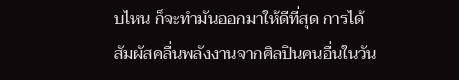บไหน ก็จะทำมันออกมาให้ดีที่สุด การได้สัมผัสคลื่นพลังงานจากศิลปินคนอื่นในวัน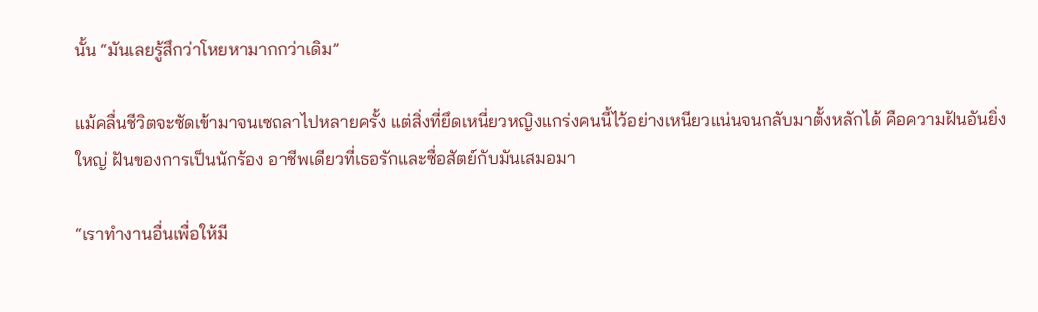นั้น “มันเลยรู้สึกว่าโหยหามากกว่าเดิม”

แม้คลื่นชีวิตจะซัดเข้ามาจนเซถลาไปหลายครั้ง แต่สิ่งที่ยึดเหนี่ยวหญิงแกร่งคนนี้ไว้อย่างเหนียวแน่นจนกลับมาตั้งหลักได้ คือความฝันอันยิ่งใหญ่ ฝันของการเป็นนักร้อง อาชีพเดียวที่เธอรักและซื่อสัตย์กับมันเสมอมา

“เราทำงานอื่นเพื่อให้มี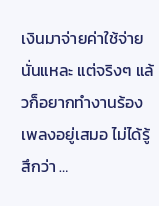เงินมาจ่ายค่าใช้จ่ายนั่นแหละ แต่จริงๆ แล้วก็อยากทำงานร้องเพลงอยู่เสมอ ไม่ได้รู้สึกว่า …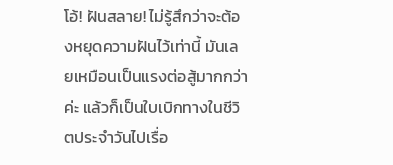โอ้! ฝันสลาย! ไม่รู้สึกว่าจะต้องหยุดความฝันไว้เท่านี้ มันเลยเหมือนเป็นแรงต่อสู้มากกว่าค่ะ แล้วก็เป็นใบเบิกทางในชีวิตประจำวันไปเรื่อ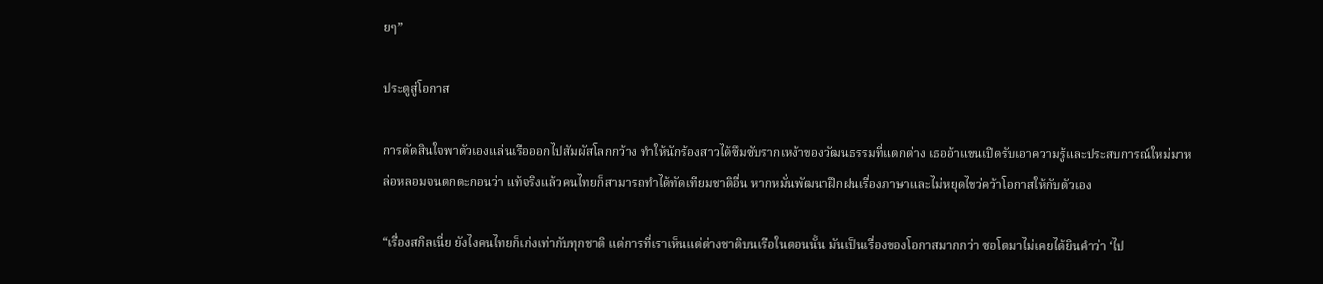ยๆ”

ประตูสู่โอกาส

การตัดสินใจพาตัวเองแล่นเรือออกไปสัมผัสโลกกว้าง ทำให้นักร้องสาวได้ซึมซับรากเหง้าของวัฒนธรรมที่แตกต่าง เธออ้าแขนเปิดรับเอาความรู้และประสบการณ์ใหม่มาหล่อหลอมจนตกตะกอนว่า แท้จริงแล้วคนไทยก็สามารถทำได้ทัดเทียมชาติอื่น หากหมั่นพัฒนาฝึกฝนเรื่องภาษาและไม่หยุดไขว่คว้าโอกาสให้กับตัวเอง

“เรื่องสกิลเนี่ย ยังไงคนไทยก็เก่งเท่ากับทุกชาติ แต่การที่เราเห็นแต่ต่างชาติบนเรือในตอนนั้น มันเป็นเรื่องของโอกาสมากกว่า ซอโตมาไม่เคยได้ยินคำว่า ‘ไป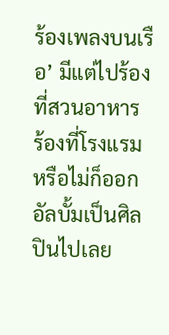ร้องเพลงบนเรือ’ มีแต่ไปร้องที่สวนอาหาร ร้องที่โรงแรม หรือไม่ก็ออกอัลบั้มเป็นศิลปินไปเลย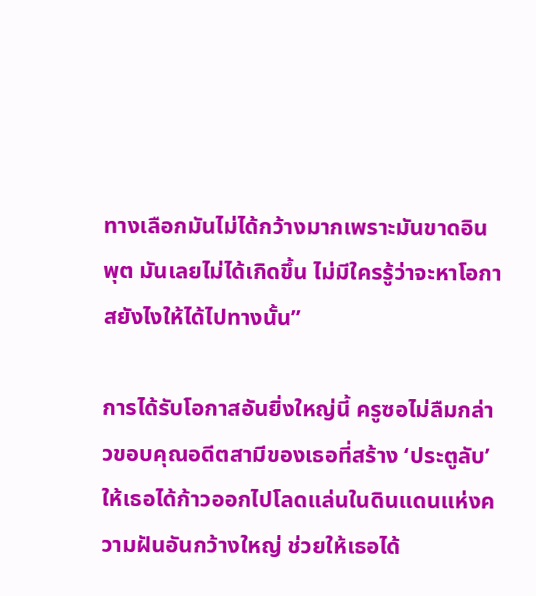ทางเลือกมันไม่ได้กว้างมากเพราะมันขาดอินพุต มันเลยไม่ได้เกิดขึ้น ไม่มีใครรู้ว่าจะหาโอกาสยังไงให้ได้ไปทางนั้น”

การได้รับโอกาสอันยิ่งใหญ่นี้ ครูซอไม่ลืมกล่าวขอบคุณอดีตสามีของเธอที่สร้าง ‘ประตูลับ’ ให้เธอได้ก้าวออกไปโลดแล่นในดินแดนแห่งความฝันอันกว้างใหญ่ ช่วยให้เธอได้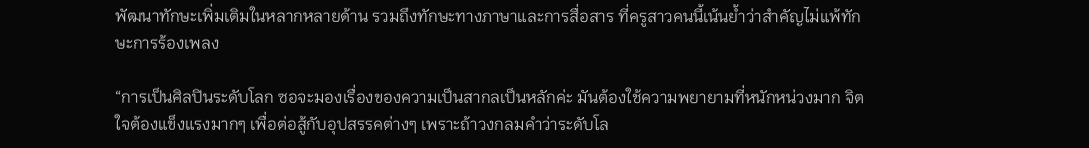พัฒนาทักษะเพิ่มเติมในหลากหลายด้าน รวมถึงทักษะทางภาษาและการสื่อสาร ที่ครูสาวคนนี้เน้นย้ำว่าสำคัญไม่แพ้ทักษะการร้องเพลง

“การเป็นศิลปินระดับโลก ซอจะมองเรื่องของความเป็นสากลเป็นหลักค่ะ มันต้องใช้ความพยายามที่หนักหน่วงมาก จิตใจต้องแข็งแรงมากๆ เพื่อต่อสู้กับอุปสรรคต่างๆ เพราะถ้าวงกลมคำว่าระดับโล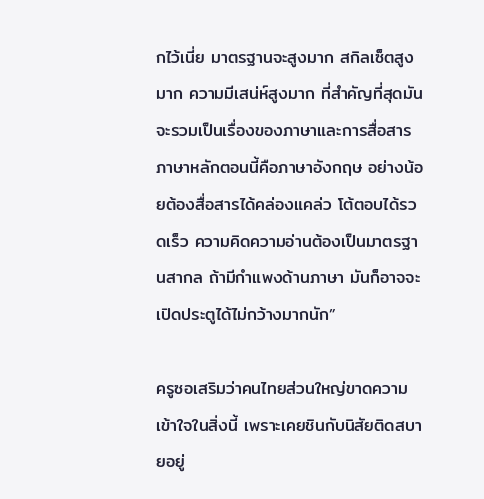กไว้เนี่ย มาตรฐานจะสูงมาก สกิลเซ็ตสูงมาก ความมีเสน่ห์สูงมาก ที่สำคัญที่สุดมันจะรวมเป็นเรื่องของภาษาและการสื่อสาร ภาษาหลักตอนนี้คือภาษาอังกฤษ อย่างน้อยต้องสื่อสารได้คล่องแคล่ว โต้ตอบได้รวดเร็ว ความคิดความอ่านต้องเป็นมาตรฐานสากล ถ้ามีกำแพงด้านภาษา มันก็อาจจะเปิดประตูได้ไม่กว้างมากนัก”

ครูซอเสริมว่าคนไทยส่วนใหญ่ขาดความเข้าใจในสิ่งนี้ เพราะเคยชินกับนิสัยติดสบายอยู่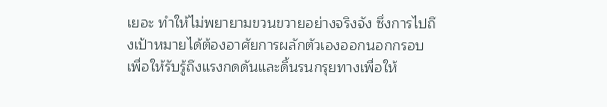เยอะ ทำให้ไม่พยายามขวนขวายอย่างจริงจัง ซึ่งการไปถึงเป้าหมายได้ต้องอาศัยการผลักตัวเองออกนอกกรอบ เพื่อให้รับรู้ถึงแรงกดดันและดิ้นรนกรุยทางเพื่อให้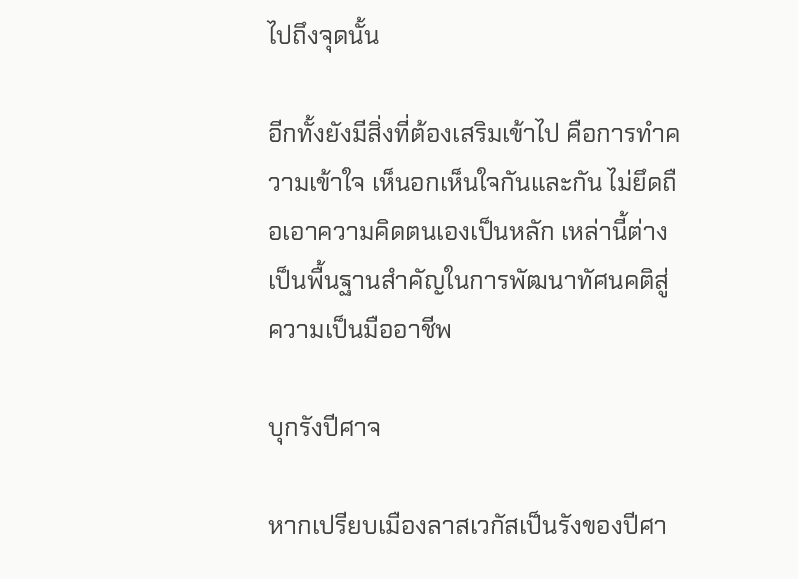ไปถึงจุดนั้น

อีกทั้งยังมีสิ่งที่ต้องเสริมเข้าไป คือการทำความเข้าใจ เห็นอกเห็นใจกันและกัน ไม่ยึดถือเอาความคิดตนเองเป็นหลัก เหล่านี้ต่างเป็นพื้นฐานสำคัญในการพัฒนาทัศนคติสู่ความเป็นมืออาชีพ

บุกรังปีศาจ

หากเปรียบเมืองลาสเวกัสเป็นรังของปีศา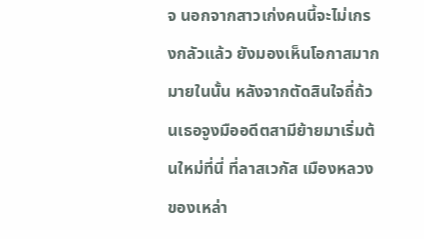จ นอกจากสาวเก่งคนนี้จะไม่เกรงกลัวแล้ว ยังมองเห็นโอกาสมากมายในนั้น หลังจากตัดสินใจถี่ถ้วนเธอจูงมืออดีตสามีย้ายมาเริ่มต้นใหม่ที่นี่ ที่ลาสเวกัส เมืองหลวงของเหล่า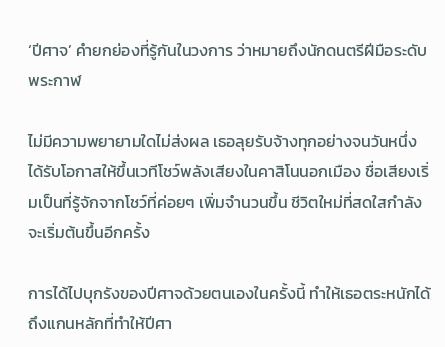‘ปีศาจ’ คำยกย่องที่รู้กันในวงการ ว่าหมายถึงนักดนตรีฝีมือระดับพระกาฬ

ไม่มีความพยายามใดไม่ส่งผล เธอลุยรับจ้างทุกอย่างจนวันหนึ่งได้รับโอกาสให้ขึ้นเวทีโชว์พลังเสียงในคาสิโนนอกเมือง ชื่อเสียงเริ่มเป็นที่รู้จักจากโชว์ที่ค่อยๆ เพิ่มจำนวนขึ้น ชีวิตใหม่ที่สดใสกำลังจะเริ่มต้นขึ้นอีกครั้ง

การได้ไปบุกรังของปีศาจด้วยตนเองในครั้งนี้ ทำให้เธอตระหนักได้ถึงแกนหลักที่ทำให้ปีศา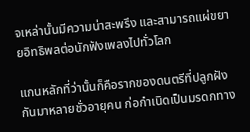จเหล่านั้นมีความน่าสะพรึง และสามารถแผ่ขยายอิทธิพลต่อนักฟังเพลงไปทั่วโลก

แกนหลักที่ว่านั้นก็คือรากของดนตรีที่ปลูกฝังกันมาหลายชั่วอายุคน ก่อกำเนิดเป็นมรดกทาง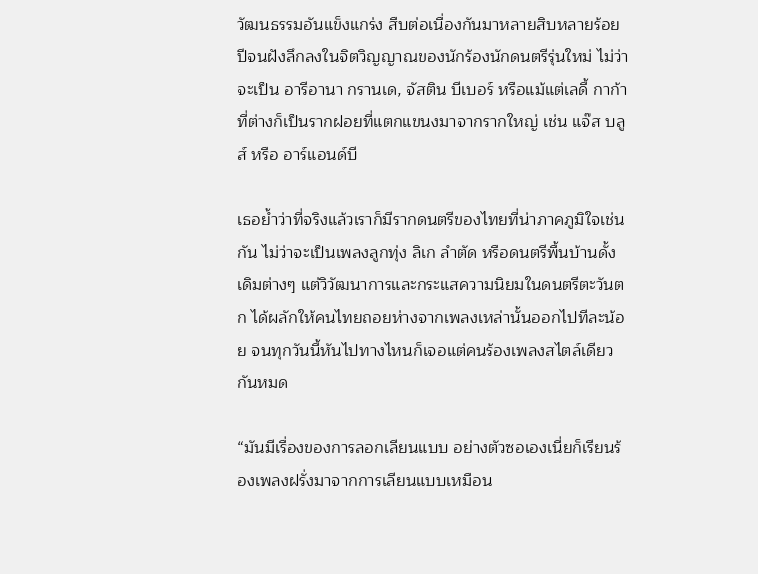วัฒนธรรมอันแข็งแกร่ง สืบต่อเนื่องกันมาหลายสิบหลายร้อยปีจนฝังลึกลงในจิตวิญญาณของนักร้องนักดนตรีรุ่นใหม่ ไม่ว่าจะเป็น อารีอานา กรานเด, จัสติน บีเบอร์ หรือแม้แต่เลดี้ กาก้า ที่ต่างก็เป็นรากฝอยที่แตกแขนงมาจากรากใหญ่ เช่น แจ๊ส บลูส์ หรือ อาร์แอนด์บี

เธอย้ำว่าที่จริงแล้วเราก็มีรากดนตรีของไทยที่น่าภาคภูมิใจเช่นกัน ไม่ว่าจะเป็นเพลงลูกทุ่ง ลิเก ลำตัด หรือดนตรีพื้นบ้านดั้งเดิมต่างๆ แต่วิวัฒนาการและกระแสความนิยมในดนตรีตะวันตก ได้ผลักให้คนไทยถอยห่างจากเพลงเหล่านั้นออกไปทีละน้อย จนทุกวันนี้หันไปทางไหนก็เจอแต่คนร้องเพลงสไตล์เดียวกันหมด

“มันมีเรื่องของการลอกเลียนแบบ อย่างตัวซอเองเนี่ยก็เรียนร้องเพลงฝรั่งมาจากการเลียนแบบเหมือน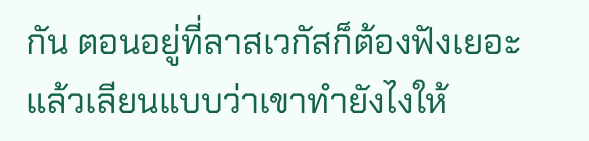กัน ตอนอยู่ที่ลาสเวกัสก็ต้องฟังเยอะ แล้วเลียนแบบว่าเขาทำยังไงให้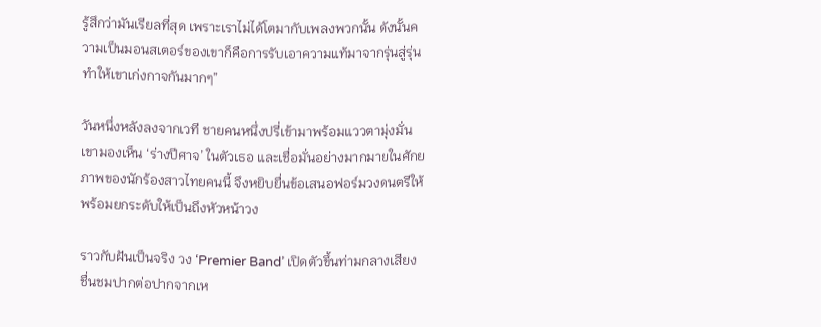รู้สึกว่ามันเรียลที่สุด เพราะเราไม่ได้โตมากับเพลงพวกนั้น ดังนั้นความเป็นมอนสเตอร์ของเขาก็คือการรับเอาความแท้มาจากรุ่นสู่รุ่น ทำให้เขาเก่งกาจกันมากๆ”

วันหนึ่งหลังลงจากเวที ชายคนหนึ่งปรี่เข้ามาพร้อมแววตามุ่งมั่น เขามองเห็น ‘ร่างปีศาจ’ ในตัวเธอ และเชื่อมั่นอย่างมากมายในศักยภาพของนักร้องสาวไทยคนนี้ จึงหยิบยื่นข้อเสนอฟอร์มวงดนตรีให้ พร้อมยกระดับให้เป็นถึงหัวหน้าวง

ราวกับฝันเป็นจริง วง ‘Premier Band’ เปิดตัวขึ้นท่ามกลางเสียงชื่นชมปากต่อปากจากเห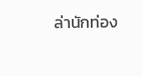ล่านักท่อง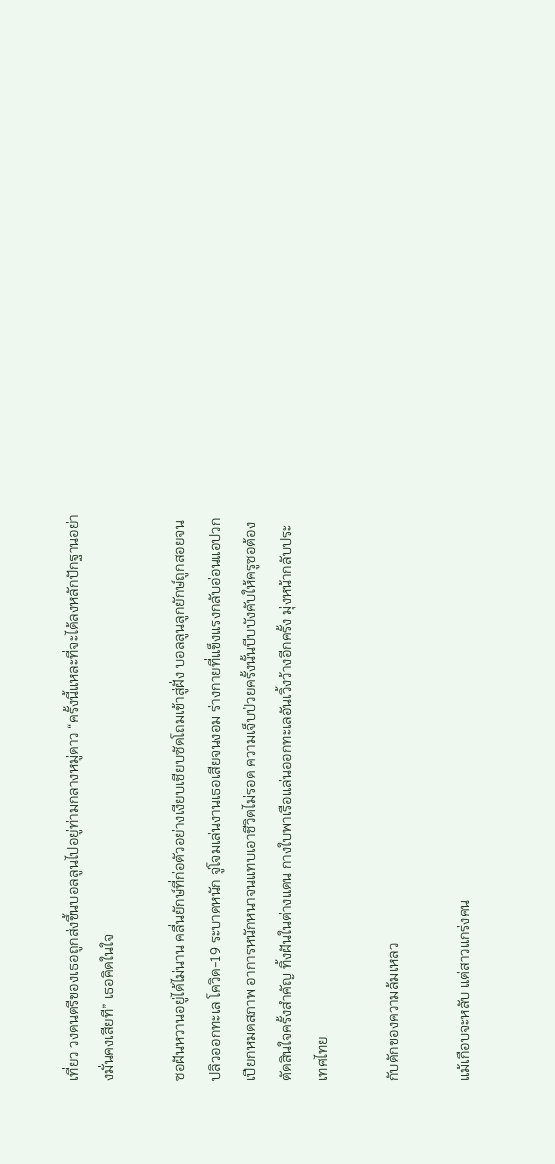เที่ยว วงดนตรีของเธอถูกส่งขึ้นบอลลูนไปอยู่ท่ามกลางหมู่ดาว “ครั้งนี้แหละที่จะได้ลงหลักปักฐานอย่างมั่นคงเสียที” เธอคิดในใจ

ซอฝันหวานอยู่ได้ไม่นาน คลื่นยักษ์ที่ก่อตัวอย่างเงียบเชียบซัดโถมเข้าสู่ฝั่ง บอลลูนลูกยักษ์ถูกสอยจนปลิวออกทะเล โควิด-19 ระบาดหนัก จู่โจมเล่นงานเธอเสียจนงอม ร่างกายที่แข็งแรงกลับอ่อนแอปวกเปียกหมดสภาพ อาการหนักหนาจนแทบเอาชีวิตไม่รอด ความเจ็บป่วยครั้งนั้นบีบบังคับให้ครูซอต้องตัดสินใจครั้งสำคัญ ทิ้งฝันในต่างแดน กางใบพาเรือแล่นออกทะเลอันเวิ้งว้างอีกครั้ง มุ่งหน้ากลับประเทศไทย

กับดักของความล้มเหลว

แม้เกือบจะหลับ แต่สาวแกร่งคน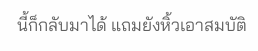นี้ก็กลับมาได้ แถมยังหิ้วเอาสมบัติ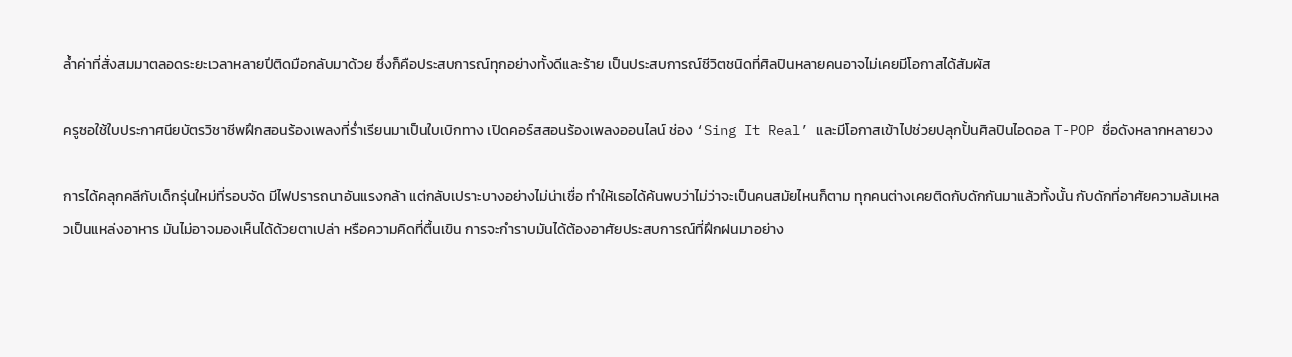ล้ำค่าที่สั่งสมมาตลอดระยะเวลาหลายปีติดมือกลับมาด้วย ซึ่งก็คือประสบการณ์ทุกอย่างทั้งดีและร้าย เป็นประสบการณ์ชีวิตชนิดที่ศิลปินหลายคนอาจไม่เคยมีโอกาสได้สัมผัส

ครูซอใช้ใบประกาศนียบัตรวิชาชีพฝึกสอนร้องเพลงที่ร่ำเรียนมาเป็นใบเบิกทาง เปิดคอร์สสอนร้องเพลงออนไลน์ ช่อง ‘Sing It Real’ และมีโอกาสเข้าไปช่วยปลุกปั้นศิลปินไอดอล T-POP ชื่อดังหลากหลายวง

การได้คลุกคลีกับเด็กรุ่นใหม่ที่รอบจัด มีไฟปรารถนาอันแรงกล้า แต่กลับเปราะบางอย่างไม่น่าเชื่อ ทำให้เธอได้ค้นพบว่าไม่ว่าจะเป็นคนสมัยไหนก็ตาม ทุกคนต่างเคยติดกับดักกันมาแล้วทั้งนั้น กับดักที่อาศัยความล้มเหลวเป็นแหล่งอาหาร มันไม่อาจมองเห็นได้ด้วยตาเปล่า หรือความคิดที่ตื้นเขิน การจะกำราบมันได้ต้องอาศัยประสบการณ์ที่ฝึกฝนมาอย่าง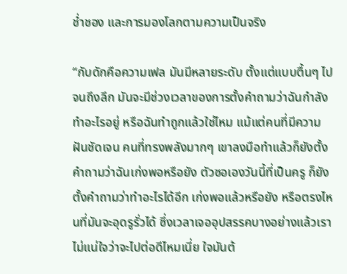ช่ำชอง และการมองโลกตามความเป็นจริง

“กับดักคือความเฟล มันมีหลายระดับ ตั้งแต่แบบตื้นๆ ไปจนถึงลึก มันจะมีช่วงเวลาของการตั้งคำถามว่าฉันกำลังทำอะไรอยู่ หรือฉันทำถูกแล้วใช่ไหม แม้แต่คนที่มีความฝันชัดเจน คนที่ทรงพลังมากๆ เขาลงมือทำแล้วก็ยังตั้งคำถามว่าฉันเก่งพอหรือยัง ตัวซอเองวันนี้ที่เป็นครู ก็ยังตั้งคำถามว่าทำอะไรได้อีก เก่งพอแล้วหรือยัง หรือตรงไหนที่มันจะอุดรูรั่วได้ ซึ่งเวลาเจออุปสรรคบางอย่างแล้วเราไม่แน่ใจว่าจะไปต่อดีไหมเนี่ย ใจมันต้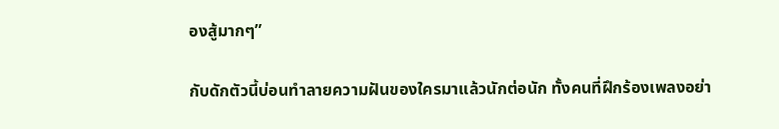องสู้มากๆ”

กับดักตัวนี้บ่อนทำลายความฝันของใครมาแล้วนักต่อนัก ทั้งคนที่ฝึกร้องเพลงอย่า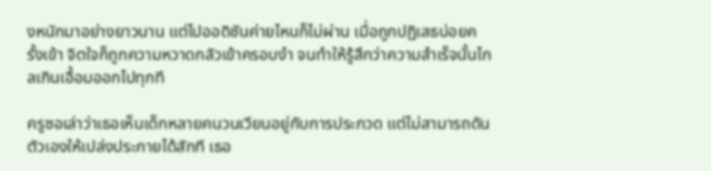งหนักมาอย่างยาวนาน แต่ไปออดิชันค่ายไหนก็ไม่ผ่าน เมื่อถูกปฏิเสธบ่อยครั้งเข้า จิตใจก็ถูกความหวาดกลัวเข้าครอบงำ จนทำให้รู้สึกว่าความสำเร็จนั้นไกลเกินเอื้อมออกไปทุกที

ครูซอเล่าว่าเธอเห็นเด็กหลายคนวนเวียนอยู่กับการประกวด แต่ไม่สามารถดันตัวเองให้เปล่งประกายได้สักที เธอ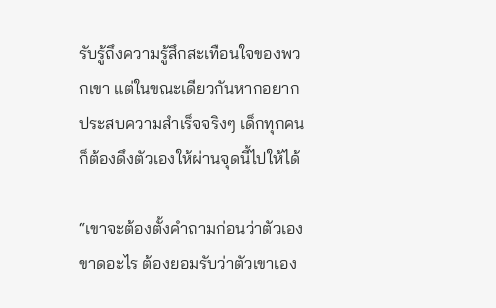รับรู้ถึงความรู้สึกสะเทือนใจของพวกเขา แต่ในขณะเดียวกันหากอยากประสบความสำเร็จจริงๆ เด็กทุกคนก็ต้องดึงตัวเองให้ผ่านจุดนี้ไปให้ได้

“เขาจะต้องตั้งคำถามก่อนว่าตัวเองขาดอะไร ต้องยอมรับว่าตัวเขาเอง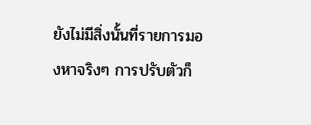ยังไม่มีสิ่งนั้นที่รายการมองหาจริงๆ การปรับตัวก็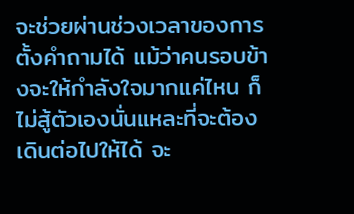จะช่วยผ่านช่วงเวลาของการตั้งคำถามได้ แม้ว่าคนรอบข้างจะให้กำลังใจมากแค่ไหน ก็ไม่สู้ตัวเองนั่นแหละที่จะต้องเดินต่อไปให้ได้ จะ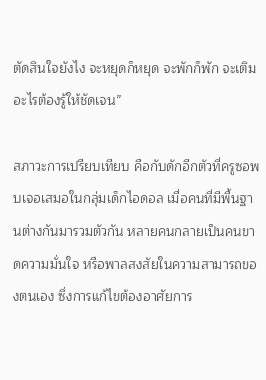ตัดสินใจยังไง จะหยุดก็หยุด จะพักก็พัก จะเติมอะไรต้องรู้ให้ชัดเจน”

สภาวะการเปรียบเทียบ คือกับดักอีกตัวที่ครูซอพบเจอเสมอในกลุ่มเด็กไอดอล เมื่อคนที่มีพื้นฐานต่างกันมารวมตัวกัน หลายคนกลายเป็นคนขาดความมั่นใจ หรือพาลสงสัยในความสามารถของตนเอง ซึ่งการแก้ไขต้องอาศัยการ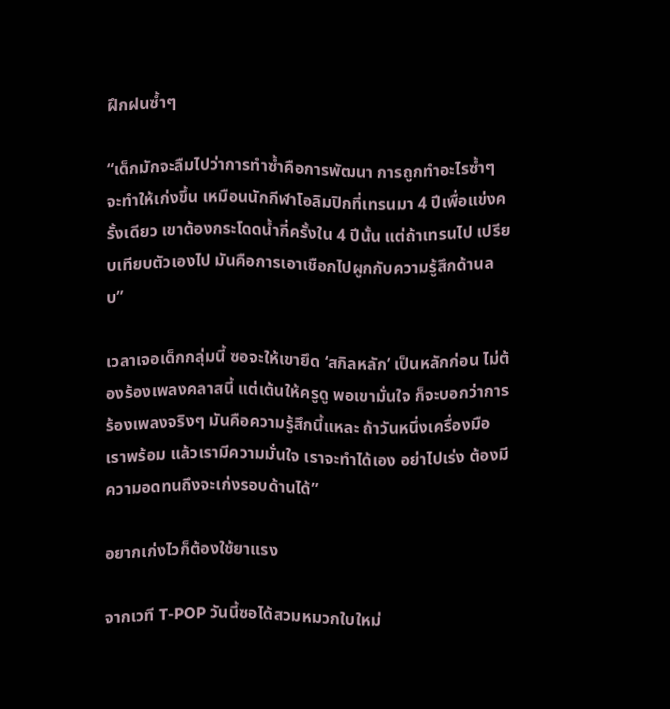ฝึกฝนซ้ำๆ

“เด็กมักจะลืมไปว่าการทำซ้ำคือการพัฒนา การถูกทำอะไรซ้ำๆ จะทำให้เก่งขึ้น เหมือนนักกีฬาโอลิมปิกที่เทรนมา 4 ปีเพื่อแข่งครั้งเดียว เขาต้องกระโดดน้ำกี่ครั้งใน 4 ปีนั้น แต่ถ้าเทรนไป เปรียบเทียบตัวเองไป มันคือการเอาเชือกไปผูกกับความรู้สึกด้านลบ”

เวลาเจอเด็กกลุ่มนี้ ซอจะให้เขายึด ‘สกิลหลัก’ เป็นหลักก่อน ไม่ต้องร้องเพลงคลาสนี้ แต่เต้นให้ครูดู พอเขามั่นใจ ก็จะบอกว่าการร้องเพลงจริงๆ มันคือความรู้สึกนี้แหละ ถ้าวันหนึ่งเครื่องมือเราพร้อม แล้วเรามีความมั่นใจ เราจะทำได้เอง อย่าไปเร่ง ต้องมีความอดทนถึงจะเก่งรอบด้านได้”

อยากเก่งไวก็ต้องใช้ยาแรง

จากเวที T-POP วันนี้ซอได้สวมหมวกใบใหม่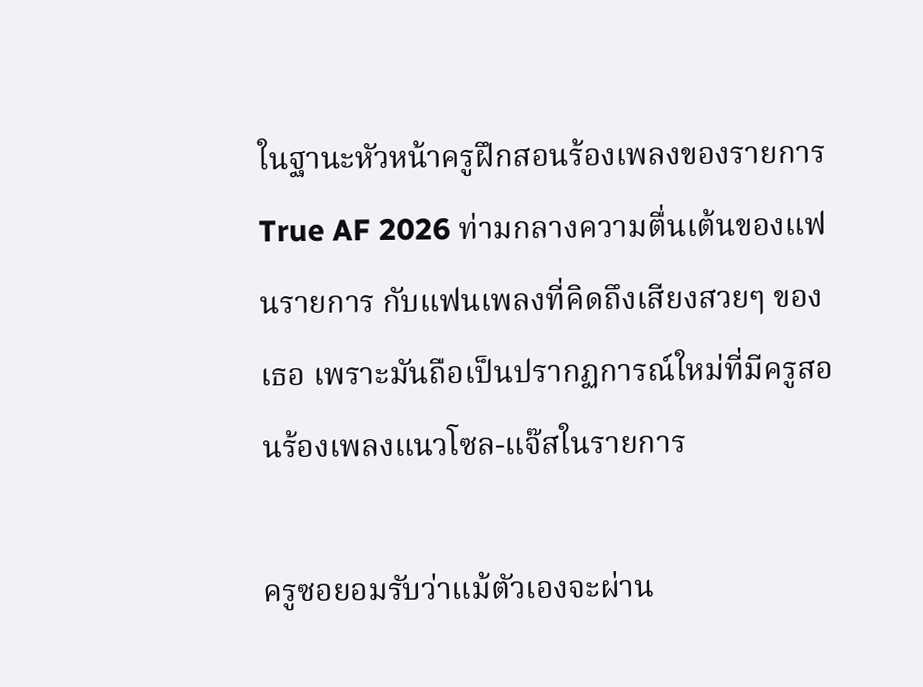ในฐานะหัวหน้าครูฝึกสอนร้องเพลงของรายการ True AF 2026 ท่ามกลางความตื่นเต้นของแฟนรายการ กับแฟนเพลงที่คิดถึงเสียงสวยๆ ของเธอ เพราะมันถือเป็นปรากฏการณ์ใหม่ที่มีครูสอนร้องเพลงแนวโซล-แจ๊สในรายการ

ครูซอยอมรับว่าแม้ตัวเองจะผ่าน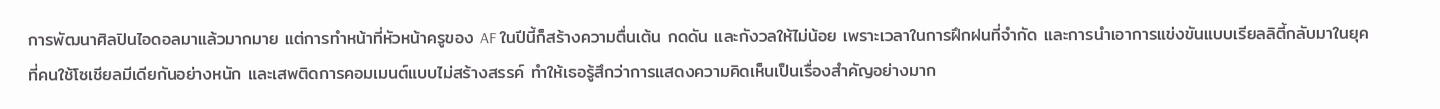การพัฒนาศิลปินไอดอลมาแล้วมากมาย แต่การทำหน้าที่หัวหน้าครูของ AF ในปีนี้ก็สร้างความตื่นเต้น กดดัน และกังวลให้ไม่น้อย เพราะเวลาในการฝึกฝนที่จำกัด และการนำเอาการแข่งขันแบบเรียลลิตี้กลับมาในยุคที่คนใช้โซเชียลมีเดียกันอย่างหนัก และเสพติดการคอมเมนต์แบบไม่สร้างสรรค์ ทำให้เธอรู้สึกว่าการแสดงความคิดเห็นเป็นเรื่องสำคัญอย่างมาก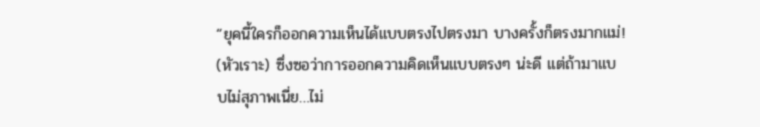“ยุคนี้ใครก็ออกความเห็นได้แบบตรงไปตรงมา บางครั้งก็ตรงมากแม่! (หัวเราะ) ซึ่งซอว่าการออกความคิดเห็นแบบตรงๆ น่ะดี แต่ถ้ามาแบบไม่สุภาพเนี่ย…ไม่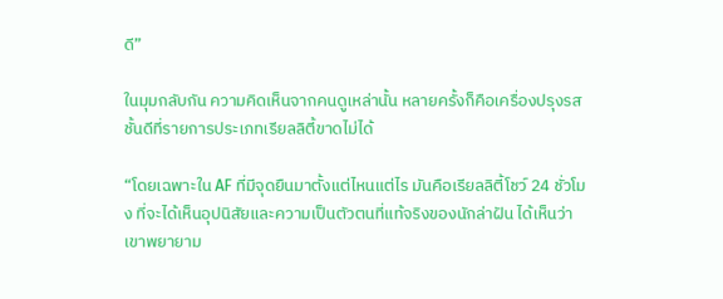ดี”

ในมุมกลับกัน ความคิดเห็นจากคนดูเหล่านั้น หลายครั้งก็คือเครื่องปรุงรสชั้นดีที่รายการประเภทเรียลลิตี้ขาดไม่ได้

“โดยเฉพาะใน AF ที่มีจุดยืนมาตั้งแต่ไหนแต่ไร มันคือเรียลลิตี้โชว์ 24 ชั่วโมง ที่จะได้เห็นอุปนิสัยและความเป็นตัวตนที่แท้จริงของนักล่าฝัน ได้เห็นว่าเขาพยายาม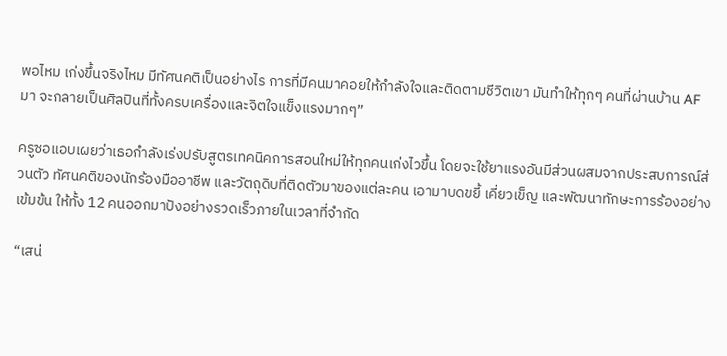พอไหม เก่งขึ้นจริงไหม มีทัศนคติเป็นอย่างไร การที่มีคนมาคอยให้กำลังใจและติดตามชีวิตเขา มันทำให้ทุกๆ คนที่ผ่านบ้าน AF มา จะกลายเป็นศิลปินที่ทั้งครบเครื่องและจิตใจแข็งแรงมากๆ”

ครูซอแอบเผยว่าเธอกำลังเร่งปรับสูตรเทคนิคการสอนใหม่ให้ทุกคนเก่งไวขึ้น โดยจะใช้ยาแรงอันมีส่วนผสมจากประสบการณ์ส่วนตัว ทัศนคติของนักร้องมืออาชีพ และวัตถุดิบที่ติดตัวมาของแต่ละคน เอามาบดขยี้ เคี่ยวเข็ญ และพัฒนาทักษะการร้องอย่างเข้มข้น ให้ทั้ง 12 คนออกมาปังอย่างรวดเร็วภายในเวลาที่จำกัด

“เสน่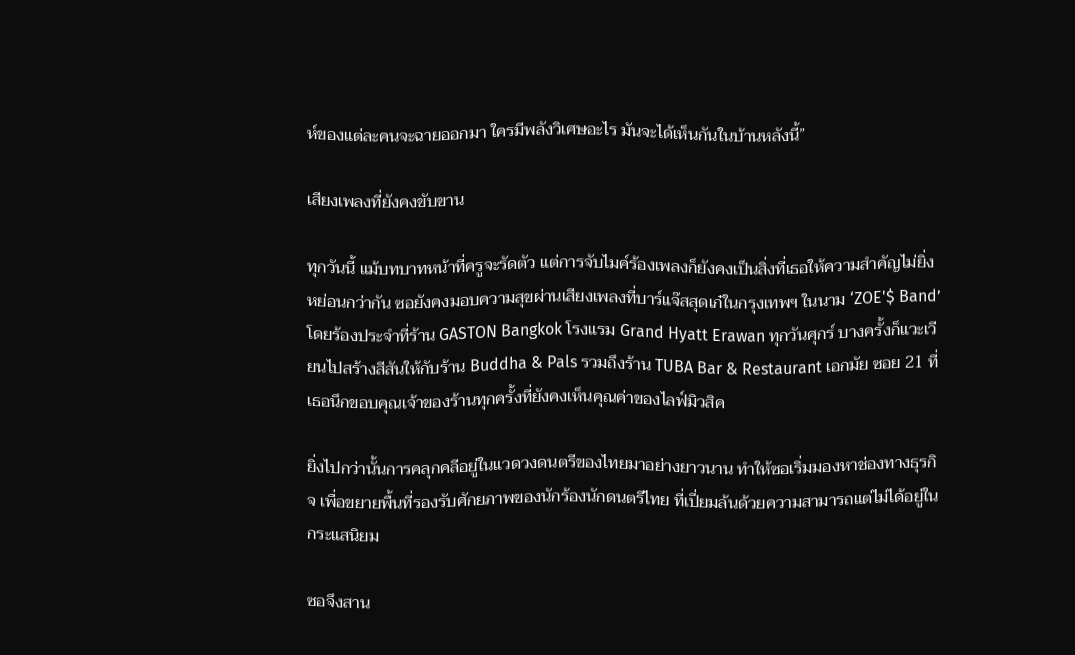ห์ของแต่ละคนจะฉายออกมา ใครมีพลังวิเศษอะไร มันจะได้เห็นกันในบ้านหลังนี้”

เสียงเพลงที่ยังคงขับขาน

ทุกวันนี้ แม้บทบาทหน้าที่ครูจะรัดตัว แต่การจับไมค์ร้องเพลงก็ยังคงเป็นสิ่งที่เธอให้ความสำคัญไม่ยิ่งหย่อนกว่ากัน ซอยังคงมอบความสุขผ่านเสียงเพลงที่บาร์แจ๊สสุดเก๋ในกรุงเทพฯ ในนาม ‘ZOE'$ Band’ โดยร้องประจำที่ร้าน GASTON Bangkok โรงแรม Grand Hyatt Erawan ทุกวันศุกร์ บางครั้งก็แวะเวียนไปสร้างสีสันให้กับร้าน Buddha & Pals รวมถึงร้าน TUBA Bar & Restaurant เอกมัย ซอย 21 ที่เธอนึกขอบคุณเจ้าของร้านทุกครั้งที่ยังคงเห็นคุณค่าของไลฟ์มิวสิค

ยิ่งไปกว่านั้นการคลุกคลีอยู่ในแวดวงดนตรีของไทยมาอย่างยาวนาน ทำให้ซอเริ่มมองหาช่องทางธุรกิจ เพื่อขยายพื้นที่รองรับศักยภาพของนักร้องนักดนตรีไทย ที่เปี่ยมล้นด้วยความสามารถแต่ไม่ได้อยู่ในกระแสนิยม

ซอจึงสาน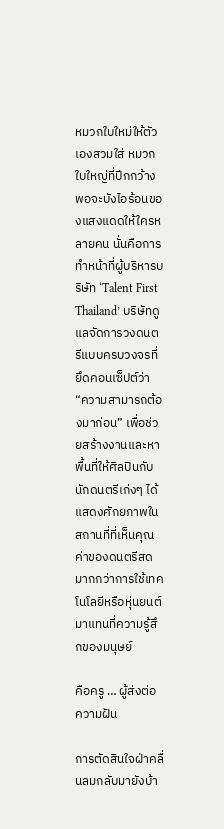หมวกใบใหม่ให้ตัวเองสวมใส่ หมวกใบใหญ่ที่ปีกกว้างพอจะบังไอร้อนของแสงแดดให้ใครหลายคน นั่นคือการทำหน้าที่ผู้บริหารบริษัท ‘Talent First Thailand’ บริษัทดูแลจัดการวงดนตรีแบบครบวงจรที่ยึดคอนเซ็ปต์ว่า “ความสามารถต้องมาก่อน” เพื่อช่วยสร้างงานและหาพื้นที่ให้ศิลปินกับนักดนตรีเก่งๆ ได้แสดงศักยภาพในสถานที่ที่เห็นคุณค่าของดนตรีสด มากกว่าการใช้เทคโนโลยีหรือหุ่นยนต์มาแทนที่ความรู้สึกของมนุษย์

คือครู … ผู้ส่งต่อความฝัน

การตัดสินใจฝ่าคลื่นลมกลับมายังบ้า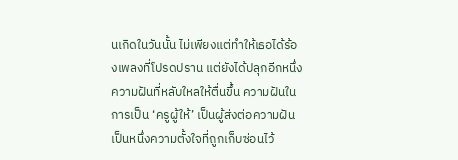นเกิดในวันนั้น ไม่เพียงแต่ทำให้เธอได้ร้องเพลงที่โปรดปราน แต่ยังได้ปลุกอีกหนึ่งความฝันที่หลับใหลให้ตื่นขึ้น ความฝันในการเป็น ‘ครูผู้ให้’ เป็นผู้ส่งต่อความฝัน เป็นหนึ่งความตั้งใจที่ถูกเก็บซ่อนไว้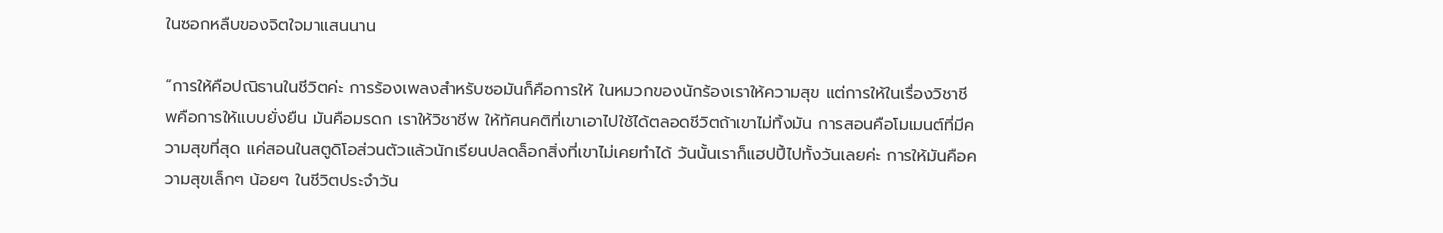ในซอกหลืบของจิตใจมาแสนนาน

“การให้คือปณิธานในชีวิตค่ะ การร้องเพลงสำหรับซอมันก็คือการให้ ในหมวกของนักร้องเราให้ความสุข แต่การให้ในเรื่องวิชาชีพคือการให้แบบยั่งยืน มันคือมรดก เราให้วิชาชีพ ให้ทัศนคติที่เขาเอาไปใช้ได้ตลอดชีวิตถ้าเขาไม่ทิ้งมัน การสอนคือโมเมนต์ที่มีความสุขที่สุด แค่สอนในสตูดิโอส่วนตัวแล้วนักเรียนปลดล็อกสิ่งที่เขาไม่เคยทำได้ วันนั้นเราก็แฮปปี้ไปทั้งวันเลยค่ะ การให้มันคือความสุขเล็กๆ น้อยๆ ในชีวิตประจำวัน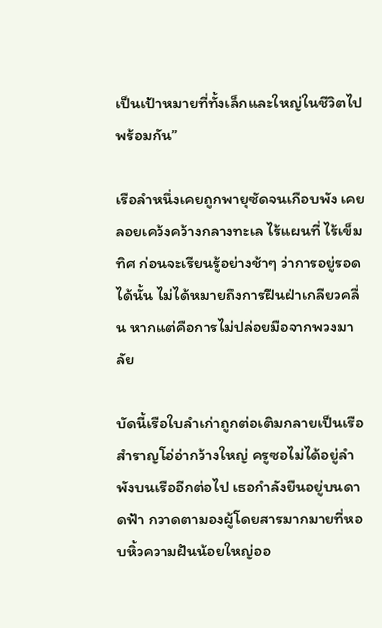เป็นเป้าหมายที่ทั้งเล็กและใหญ่ในชีวิตไปพร้อมกัน”

เรือลำหนึ่งเคยถูกพายุซัดจนเกือบพัง เคยลอยเคว้งคว้างกลางทะเล ไร้แผนที่ ไร้เข็มทิศ ก่อนจะเรียนรู้อย่างช้าๆ ว่าการอยู่รอดได้นั้น ไม่ได้หมายถึงการฝืนฝ่าเกลียวคลื่น หากแต่คือการไม่ปล่อยมือจากพวงมาลัย

บัดนี้เรือใบลำเก่าถูกต่อเติมกลายเป็นเรือสำราญโอ่อ่ากว้างใหญ่ ครูซอไม่ได้อยู่ลำพังบนเรืออีกต่อไป เธอกำลังยืนอยู่บนดาดฟ้า กวาดตามองผู้โดยสารมากมายที่หอบหิ้วความฝันน้อยใหญ่ออ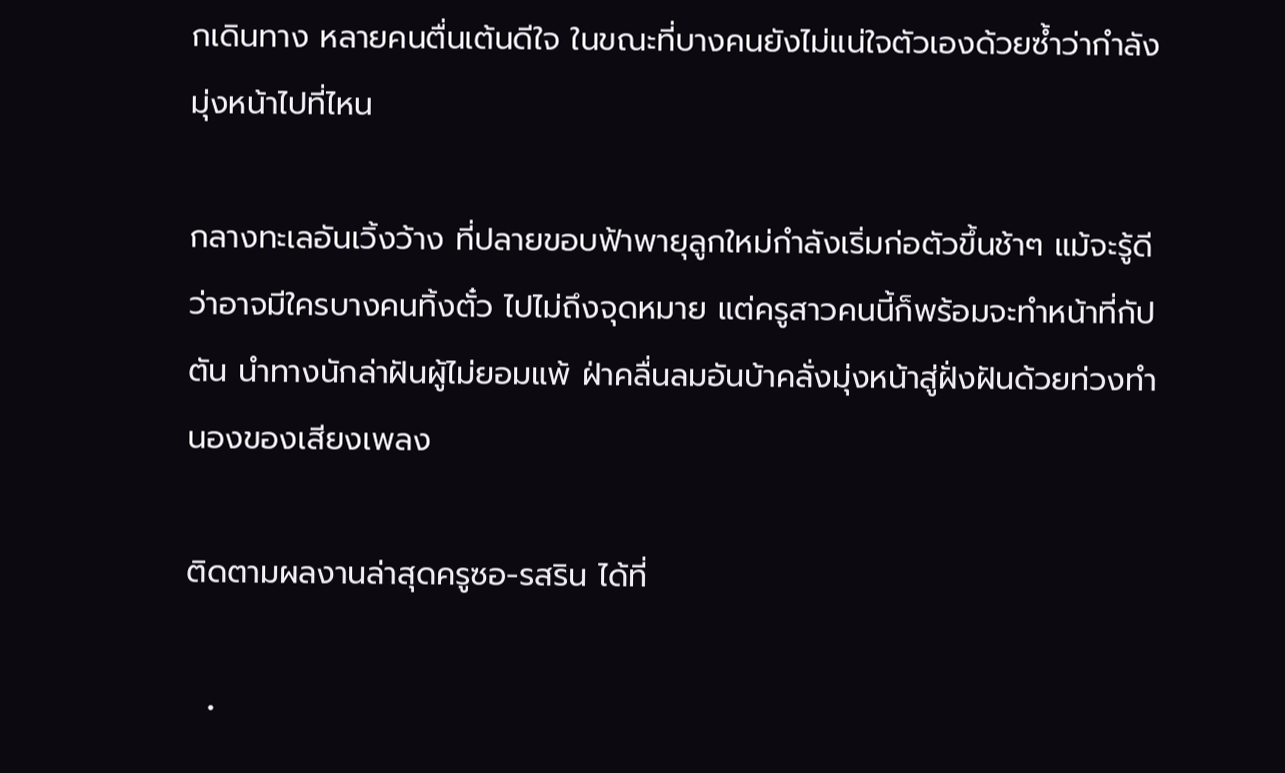กเดินทาง หลายคนตื่นเต้นดีใจ ในขณะที่บางคนยังไม่แน่ใจตัวเองด้วยซ้ำว่ากำลังมุ่งหน้าไปที่ไหน

กลางทะเลอันเวิ้งว้าง ที่ปลายขอบฟ้าพายุลูกใหม่กำลังเริ่มก่อตัวขึ้นช้าๆ แม้จะรู้ดีว่าอาจมีใครบางคนทิ้งตั๋ว ไปไม่ถึงจุดหมาย แต่ครูสาวคนนี้ก็พร้อมจะทำหน้าที่กัปตัน นำทางนักล่าฝันผู้ไม่ยอมแพ้ ฝ่าคลื่นลมอันบ้าคลั่งมุ่งหน้าสู่ฝั่งฝันด้วยท่วงทำนองของเสียงเพลง

ติดตามผลงานล่าสุดครูซอ-รสริน ได้ที่

  •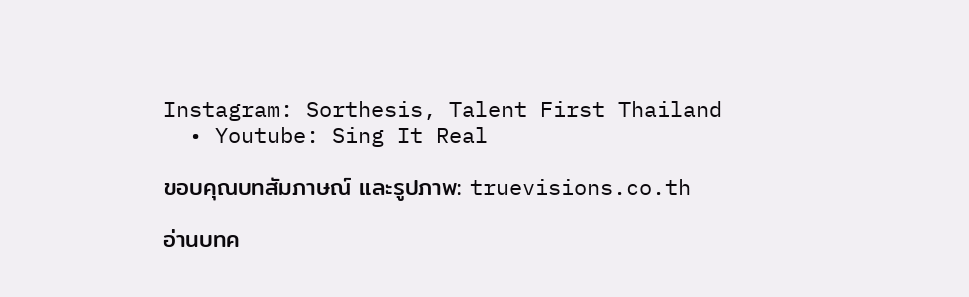Instagram: Sorthesis, Talent First Thailand
  • Youtube: Sing It Real

ขอบคุณบทสัมภาษณ์ และรูปภาพ: truevisions.co.th

อ่านบทค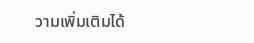วามเพิ่มเติมได้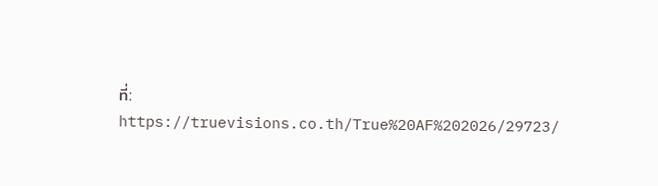ที่: https://truevisions.co.th/True%20AF%202026/29723/